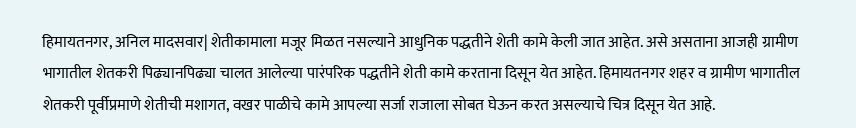हिमायतनगर, अनिल मादसवार| शेतीकामाला मजूर मिळत नसल्याने आधुनिक पद्धतीने शेती कामे केली जात आहेत. असे असताना आजही ग्रामीण भागातील शेतकरी पिढ्यानपिढ्या चालत आलेल्या पारंपरिक पद्धतीने शेती कामे करताना दिसून येत आहेत. हिमायतनगर शहर व ग्रामीण भागातील शेतकरी पूर्वीप्रमाणे शेतीची मशागत, वखर पाळीचे कामे आपल्या सर्जा राजाला सोबत घेऊन करत असल्याचे चित्र दिसून येत आहे.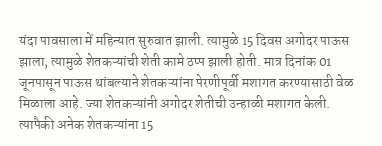यंदा पावसाला में महिन्यात सुरुवात झाली. त्यामुळे 15 दिवस अगोदर पाऊस झाला, त्यामुळे शेतकऱ्यांची शेती कामे ठप्प झाली होती. मात्र दिनांक 01 जूनपासून पाऊस थांबल्याने शेतकऱ्यांना पेरणीपूर्वी मशागत करण्यासाठी वेळ मिळाला आहे. ज्या शेतकऱ्यांनी अगोदर शेतीची उन्हाळी मशागत केली. त्यापैकी अनेक शेतकऱ्यांना 15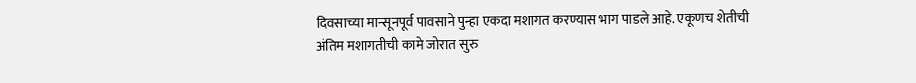दिवसाच्या मान्सूनपूर्व पावसाने पुन्हा एकदा मशागत करण्यास भाग पाडले आहे. एकूणच शेतीची अंतिम मशागतीची कामे जोरात सुरु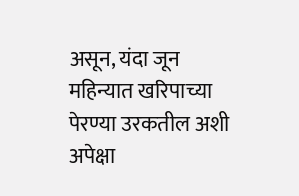असून, यंदा जून महिन्यात खरिपाच्या पेरण्या उरकतील अशी अपेक्षा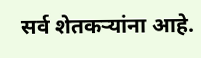सर्व शेतकऱ्यांना आहे.